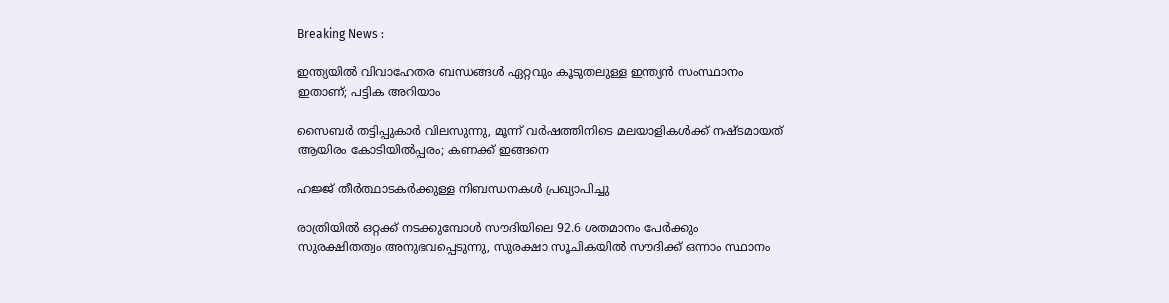Breaking News :

ഇന്ത്യയില്‍ വിവാഹേതര ബന്ധങ്ങള്‍ ഏറ്റവും കൂടുതലുള്ള ഇന്ത്യന്‍ സംസ്ഥാനം ഇതാണ്; പട്ടിക അറിയാം

സൈബര്‍ തട്ടിപ്പുകാര്‍ വിലസുന്നു, മൂന്ന് വര്‍ഷത്തിനിടെ മലയാളികള്‍ക്ക് നഷ്ടമായത് ആയിരം കോടിയില്‍പ്പരം; കണക്ക് ഇങ്ങനെ

ഹജ്ജ് തീർത്ഥാടകർക്കുള്ള നിബന്ധനകൾ പ്രഖ്യാപിച്ചു

രാത്രിയിൽ ഒറ്റക്ക് നടക്കുമ്പോൾ സൗദിയിലെ 92.6 ശതമാനം പേർക്കും സുരക്ഷിതത്വം അനുഭവപ്പെടുന്നു, സുരക്ഷാ സൂചികയിൽ സൗദിക്ക് ഒന്നാം സ്ഥാനം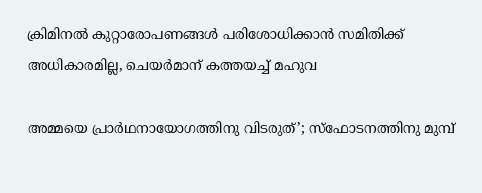ക്രിമിനല്‍ കുറ്റാരോപണങ്ങള്‍ പരിശോധിക്കാന്‍ സമിതിക്ക്‌ അധികാരമില്ല, ചെയര്‍മാന്‌ കത്തയച്ച് മഹുവ

അമ്മയെ പ്രാര്‍ഥനായോഗത്തിനു വിടരുത്’; സ്‌ഫോടനത്തിനു മുമ്പ്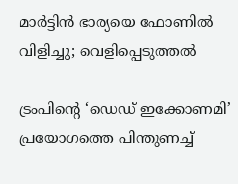മാര്‍ട്ടിന്‍ ഭാര്യയെ ഫോണില്‍ വിളിച്ചു; വെളിപ്പെടുത്തല്‍

ട്രംപിന്റെ ‘ഡെഡ് ഇക്കോണമി’ പ്രയോഗത്തെ പിന്തുണച്ച്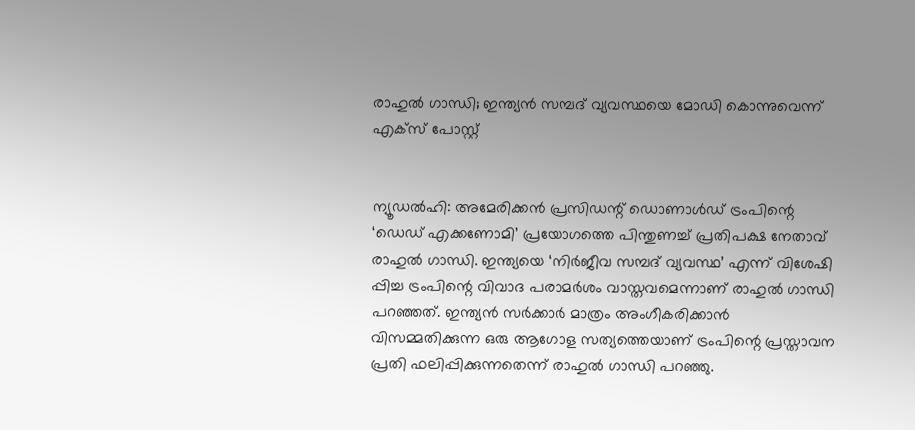രാഹുല്‍ ഗാന്ധി; ഇന്ത്യന്‍ സമ്പദ് വ്യവസ്ഥയെ മോഡി കൊന്നുവെന്ന് എക്‌സ് പോസ്റ്റ്


ന്യൂഡല്‍ഹി: അമേരിക്കന്‍ പ്രസിഡന്റ് ഡൊണാള്‍ഡ് ട്രംപിന്റെ ‘ഡെഡ് എക്കണോമി’ പ്രയോഗത്തെ പിന്തുണച്ച് പ്രതിപക്ഷ നേതാവ് രാഹുല്‍ ഗാന്ധി. ഇന്ത്യയെ ‘നിര്‍ജീവ സമ്പദ് വ്യവസ്ഥ’ എന്ന് വിശേഷി പ്പിച്ച ട്രംപിന്റെ വിവാദ പരാമര്‍ശം വാസ്തവമെന്നാണ് രാഹുല്‍ ഗാന്ധി പറഞ്ഞത്. ഇന്ത്യന്‍ സര്‍ക്കാര്‍ മാത്രം അംഗീകരിക്കാന്‍ വിസമ്മതിക്കുന്ന ഒരു ആഗോള സത്യത്തെയാണ് ട്രംപിന്റെ പ്രസ്താവന പ്രതി ഫലിപ്പിക്കുന്നതെന്ന് രാഹുല്‍ ഗാന്ധി പറഞ്ഞു.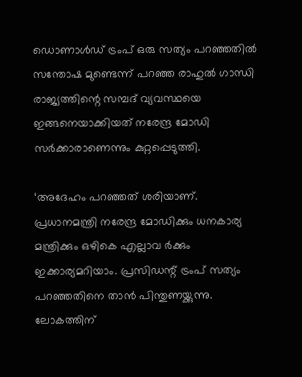ഡൊണാള്‍ഡ് ട്രംപ് ഒരു സത്യം പറഞ്ഞതില്‍ സന്തോഷ മുണ്ടെന്ന് പറഞ്ഞ രാഹുല്‍ ഗാന്ധി രാജ്യത്തിന്റെ സമ്പദ് വ്യവസ്ഥയെ ഇങ്ങനെയാക്കിയത് നരേന്ദ്ര മോഡി സര്‍ക്കാരാണെന്നും കുറ്റപ്പെടുത്തി.

‘അദേഹം പറഞ്ഞത് ശരിയാണ്. പ്രധാനമന്ത്രി നരേന്ദ്ര മോഡിക്കും ധനകാര്യ മന്ത്രിക്കും ഒഴികെ എല്ലാവ ര്‍ക്കും ഇക്കാര്യമറിയാം. പ്രസിഡന്റ് ട്രംപ് സത്യം പറഞ്ഞതിനെ താന്‍ പിന്തുണയ്ക്കുന്നു. ലോകത്തിന്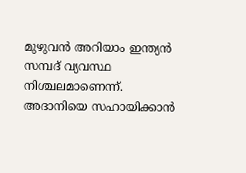മുഴുവന്‍ അറിയാം ഇന്ത്യന്‍ സമ്പദ് വ്യവസ്ഥ നിശ്ചലമാണെന്ന്. അദാനിയെ സഹായിക്കാന്‍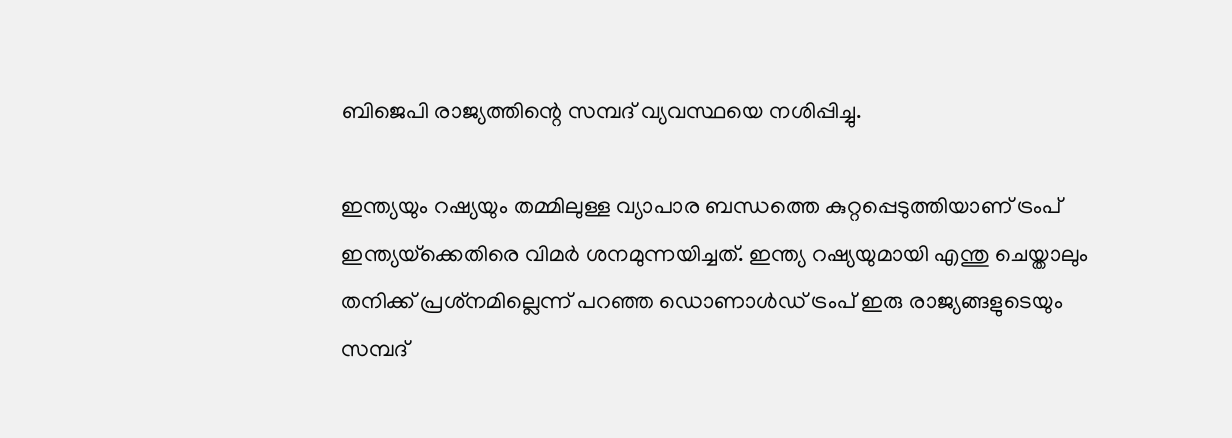ബിജെപി രാജ്യത്തിന്റെ സമ്പദ് വ്യവസ്ഥയെ നശിപ്പിച്ചു.

ഇന്ത്യയും റഷ്യയും തമ്മിലുള്ള വ്യാപാര ബന്ധത്തെ കുറ്റപ്പെടുത്തിയാണ് ട്രംപ് ഇന്ത്യയ്‌ക്കെതിരെ വിമര്‍ ശനമുന്നയിച്ചത്. ഇന്ത്യ റഷ്യയുമായി എന്തു ചെയ്താലും തനിക്ക് പ്രശ്‌നമില്ലെന്ന് പറഞ്ഞ ഡൊണാള്‍ഡ് ട്രംപ് ഇരു രാജ്യങ്ങളുടെയും സമ്പദ്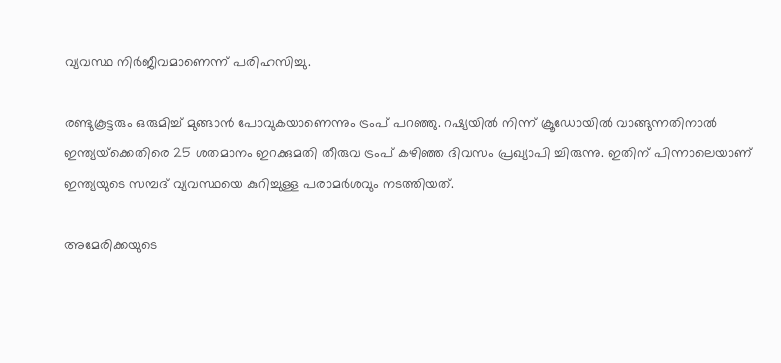വ്യവസ്ഥ നിര്‍ജീവമാണെന്ന് പരിഹസിച്ചു.

രണ്ടുകൂട്ടരും ഒരുമിച്ച് മുങ്ങാന്‍ പോവുകയാണെന്നും ട്രംപ് പറഞ്ഞു. റഷ്യയില്‍ നിന്ന് ക്രൂഡോയില്‍ വാങ്ങുന്നതിനാല്‍ ഇന്ത്യയ്‌ക്കെതിരെ 25 ശതമാനം ഇറക്കുമതി തീരുവ ട്രംപ് കഴിഞ്ഞ ദിവസം പ്രഖ്യാപി ച്ചിരുന്നു. ഇതിന് പിന്നാലെയാണ് ഇന്ത്യയുടെ സമ്പദ് വ്യവസ്ഥയെ കുറിച്ചുള്ള പരാമര്‍ശവും നടത്തിയത്.

അമേരിക്കയുടെ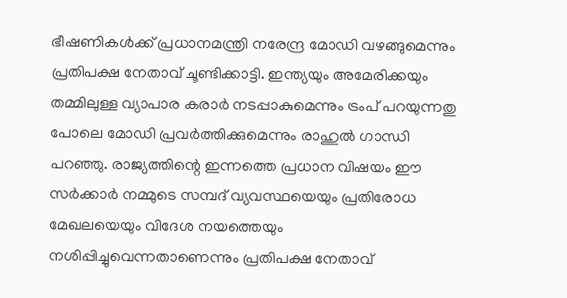ഭീഷണികള്‍ക്ക് പ്രധാനമന്ത്രി നരേന്ദ്ര മോഡി വഴങ്ങുമെന്നും പ്രതിപക്ഷ നേതാവ് ചൂണ്ടിക്കാട്ടി. ഇന്ത്യയും അമേരിക്കയും തമ്മിലുള്ള വ്യാപാര കരാര്‍ നടപ്പാകുമെന്നും ട്രംപ് പറയുന്നതു പോലെ മോഡി പ്രവര്‍ത്തിക്കുമെന്നും രാഹുല്‍ ഗാന്ധി പറഞ്ഞു. രാജ്യത്തിന്റെ ഇന്നത്തെ പ്രധാന വിഷയം ഈ സര്‍ക്കാര്‍ നമ്മുടെ സമ്പദ് വ്യവസ്ഥയെയും പ്രതിരോധ മേഖലയെയും വിദേശ നയത്തെയും നശിപ്പിച്ചുവെന്നതാണെന്നും പ്രതിപക്ഷ നേതാവ്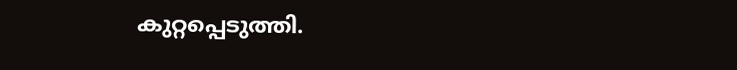കുറ്റപ്പെടുത്തി.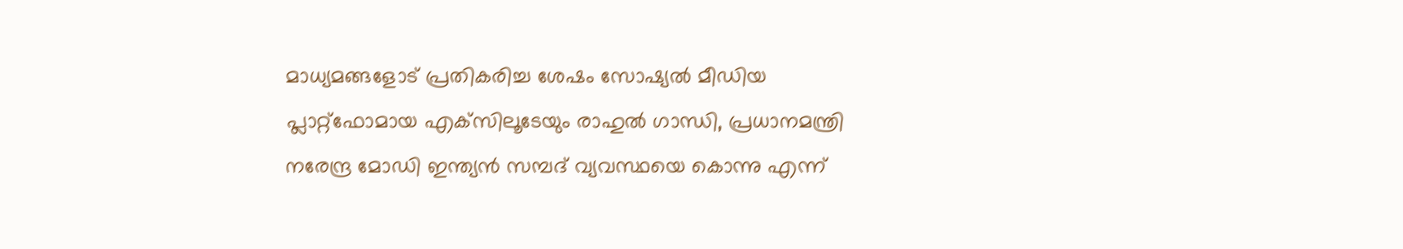മാധ്യമങ്ങളോട് പ്രതികരിച്ച ശേഷം സോഷ്യല്‍ മീഡിയ പ്ലാറ്റ്‌ഫോമായ എക്‌സിലൂടേയും രാഹുല്‍ ഗാന്ധി, പ്രധാനമന്ത്രി നരേന്ദ്ര മോഡി ഇന്ത്യന്‍ സമ്പദ് വ്യവസ്ഥയെ കൊന്നു എന്ന്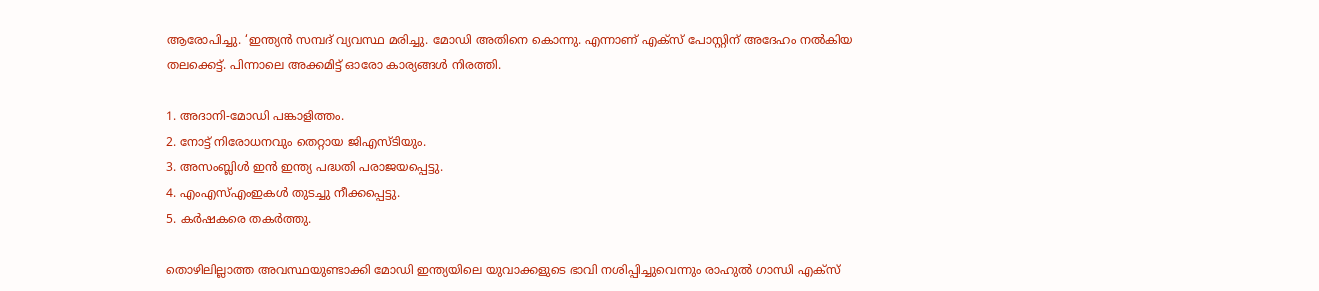ആരോപിച്ചു. ‘ഇന്ത്യന്‍ സമ്പദ് വ്യവസ്ഥ മരിച്ചു. മോഡി അതിനെ കൊന്നു. എന്നാണ് എക്സ് പോസ്റ്റിന് അദേഹം നല്‍കിയ തലക്കെട്ട്. പിന്നാലെ അക്കമിട്ട് ഓരോ കാര്യങ്ങള്‍ നിരത്തി.

1. അദാനി-മോഡി പങ്കാളിത്തം.
2. നോട്ട് നിരോധനവും തെറ്റായ ജിഎസ്ടിയും.
3. അസംബ്ലിള്‍ ഇന്‍ ഇന്ത്യ പദ്ധതി പരാജയപ്പെട്ടു.
4. എംഎസ്എംഇകള്‍ തുടച്ചു നീക്കപ്പെട്ടു.
5. കര്‍ഷകരെ തകര്‍ത്തു.

തൊഴിലില്ലാത്ത അവസ്ഥയുണ്ടാക്കി മോഡി ഇന്ത്യയിലെ യുവാക്കളുടെ ഭാവി നശിപ്പിച്ചുവെന്നും രാഹുല്‍ ഗാന്ധി എക്‌സ്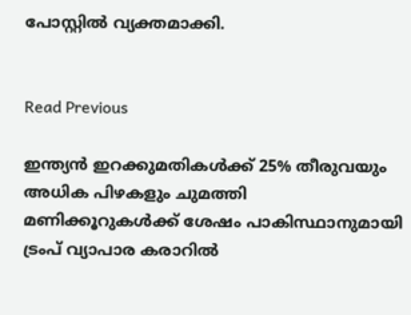പോസ്റ്റില്‍ വ്യക്തമാക്കി.


Read Previous

ഇന്ത്യൻ ഇറക്കുമതികൾക്ക് 25% തീരുവയും അധിക പിഴകളും ചുമത്തി മണിക്കൂറുകൾക്ക് ശേഷം പാകിസ്ഥാനുമായി ട്രംപ് വ്യാപാര കരാറിൽ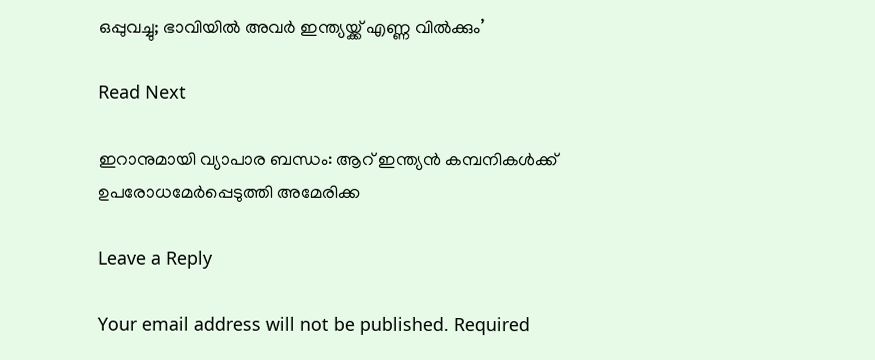ഒപ്പുവച്ചു; ഭാവിയിൽ അവർ ഇന്ത്യയ്ക്ക് എണ്ണ വിൽക്കും’

Read Next

ഇറാനുമായി വ്യാപാര ബന്ധം: ആറ് ഇന്ത്യന്‍ കമ്പനികള്‍ക്ക് ഉപരോധമേര്‍പ്പെടുത്തി അമേരിക്ക

Leave a Reply

Your email address will not be published. Required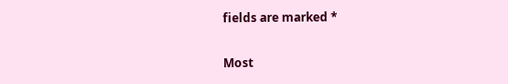fields are marked *

Most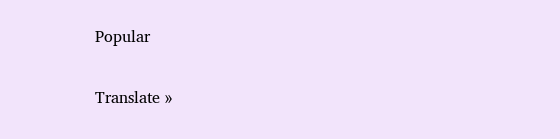Popular

Translate »